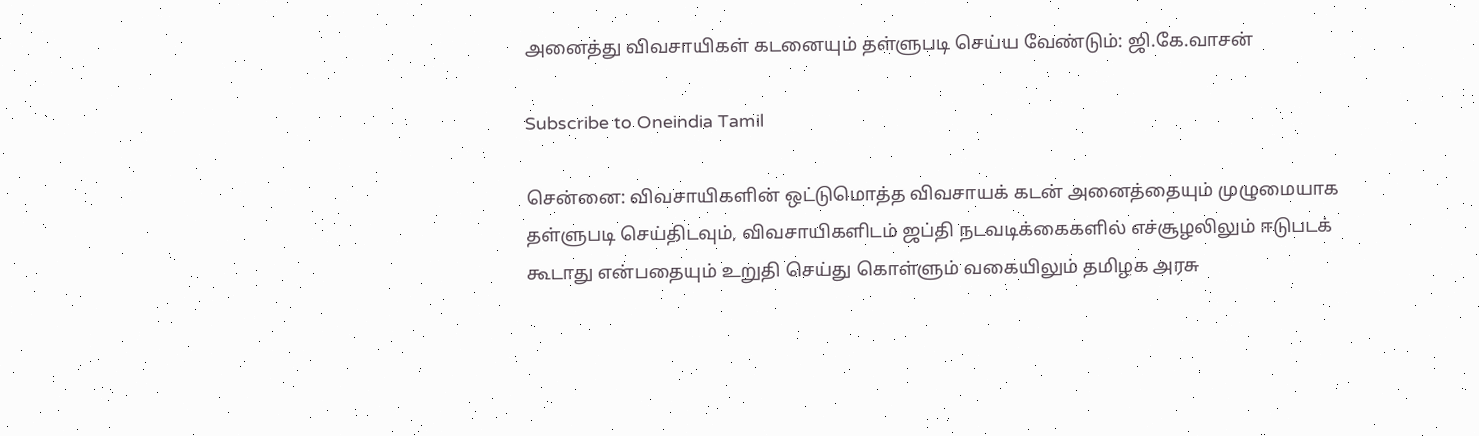அனைத்து விவசாயிகள் கடனையும் தள்ளுபடி செய்ய வேண்டும்: ஜி.கே.வாசன்

Subscribe to Oneindia Tamil

சென்னை: விவசாயிகளின் ஒட்டுமொத்த விவசாயக் கடன் அனைத்தையும் முழுமையாக தள்ளுபடி செய்திடவும், விவசாயிகளிடம் ஜப்தி நடவடிக்கைகளில் எச்சூழலிலும் ஈடுபடக் கூடாது என்பதையும் உறுதி செய்து கொள்ளும் வகையிலும் தமிழக அரசு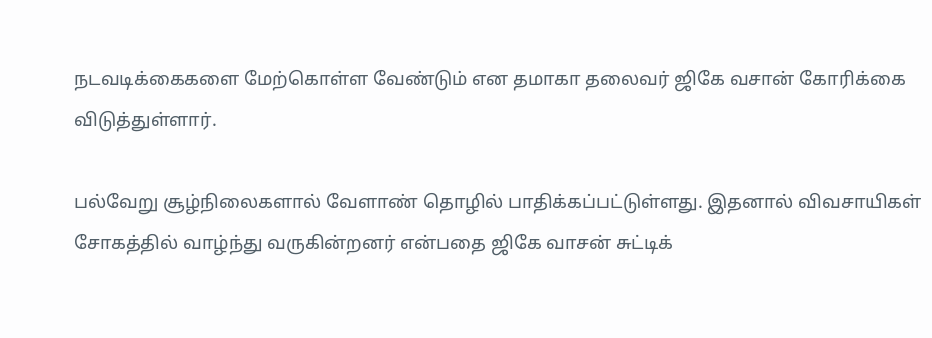நடவடிக்கைகளை மேற்கொள்ள வேண்டும் என தமாகா தலைவர் ஜிகே வசான் கோரிக்கை விடுத்துள்ளார்.

பல்வேறு சூழ்நிலைகளால் வேளாண் தொழில் பாதிக்கப்பட்டுள்ளது. இதனால் விவசாயிகள் சோகத்தில் வாழ்ந்து வருகின்றனர் என்பதை ஜிகே வாசன் சுட்டிக்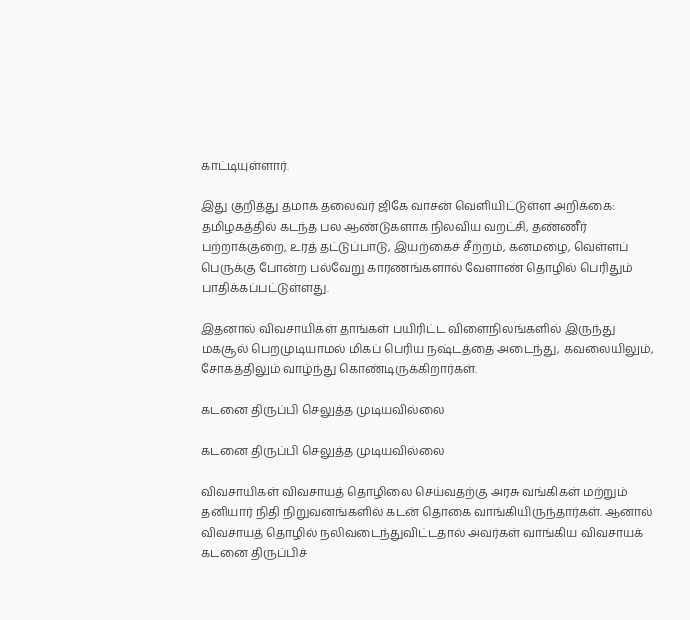காட்டியுள்ளார்.

இது குறித்து தமாக தலைவர் ஜிகே வாசன் வெளியிட்டுள்ள அறிக்கை: தமிழகத்தில் கடந்த பல ஆண்டுகளாக நிலவிய வறட்சி, தண்ணீர் பற்றாக்குறை, உரத் தட்டுப்பாடு, இயற்கைச் சீற்றம், கனமழை, வெள்ளப் பெருக்கு போன்ற பல்வேறு காரணங்களால் வேளாண் தொழில் பெரிதும் பாதிக்கப்பட்டுள்ளது.

இதனால் விவசாயிகள் தாங்கள் பயிரிட்ட விளைநிலங்களில் இருந்து மகசூல் பெறமுடியாமல் மிகப் பெரிய நஷ்டத்தை அடைந்து, கவலையிலும், சோகத்திலும் வாழ்ந்து கொண்டிருக்கிறார்கள்.

கடனை திருப்பி செலுத்த முடியவில்லை

கடனை திருப்பி செலுத்த முடியவில்லை

விவசாயிகள் விவசாயத் தொழிலை செய்வதற்கு அரசு வங்கிகள் மற்றும் தனியார் நிதி நிறுவனங்களில் கடன் தொகை வாங்கியிருந்தார்கள். ஆனால் விவசாயத் தொழில் நலிவடைந்துவிட்டதால் அவர்கள் வாங்கிய விவசாயக் கடனை திருப்பிச்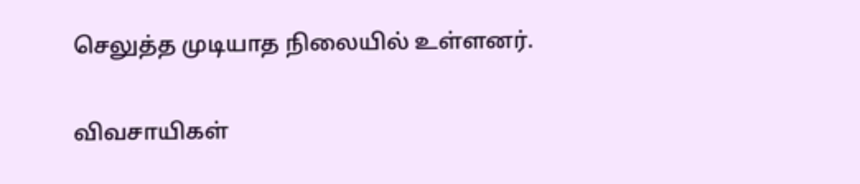செலுத்த முடியாத நிலையில் உள்ளனர்.

விவசாயிகள்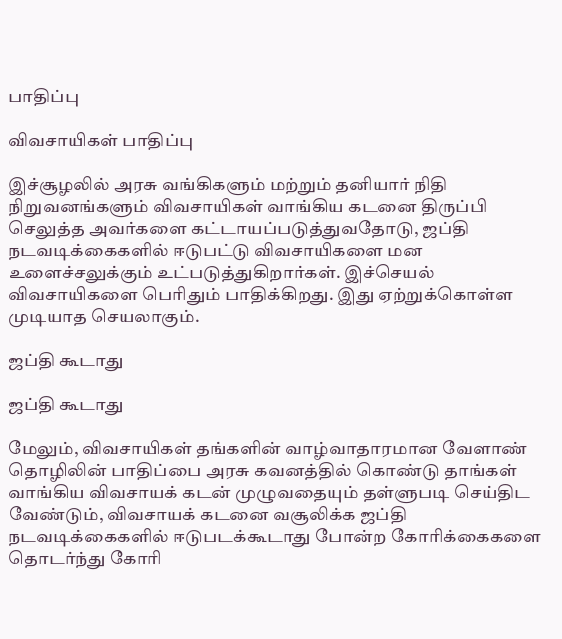பாதிப்பு

விவசாயிகள் பாதிப்பு

இச்சூழலில் அரசு வங்கிகளும் மற்றும் தனியார் நிதி நிறுவனங்களும் விவசாயிகள் வாங்கிய கடனை திருப்பி செலுத்த அவர்களை கட்டாயப்படுத்துவதோடு, ஜப்தி நடவடிக்கைகளில் ஈடுபட்டு விவசாயிகளை மன உளைச்சலுக்கும் உட்படுத்துகிறார்கள். இச்செயல் விவசாயிகளை பெரிதும் பாதிக்கிறது. இது ஏற்றுக்கொள்ள முடியாத செயலாகும்.

ஜப்தி கூடாது

ஜப்தி கூடாது

மேலும், விவசாயிகள் தங்களின் வாழ்வாதாரமான வேளாண் தொழிலின் பாதிப்பை அரசு கவனத்தில் கொண்டு தாங்கள் வாங்கிய விவசாயக் கடன் முழுவதையும் தள்ளுபடி செய்திட வேண்டும், விவசாயக் கடனை வசூலிக்க ஜப்தி நடவடிக்கைகளில் ஈடுபடக்கூடாது போன்ற கோரிக்கைகளை தொடர்ந்து கோரி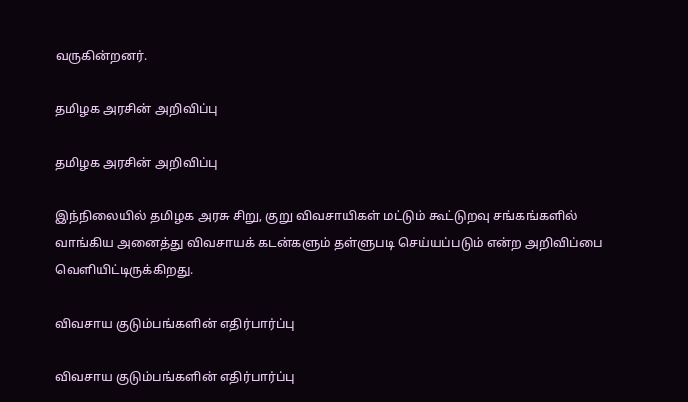வருகின்றனர்.

தமிழக அரசின் அறிவிப்பு

தமிழக அரசின் அறிவிப்பு

இந்நிலையில் தமிழக அரசு சிறு, குறு விவசாயிகள் மட்டும் கூட்டுறவு சங்கங்களில் வாங்கிய அனைத்து விவசாயக் கடன்களும் தள்ளுபடி செய்யப்படும் என்ற அறிவிப்பை வெளியிட்டிருக்கிறது.

விவசாய குடும்பங்களின் எதிர்பார்ப்பு

விவசாய குடும்பங்களின் எதிர்பார்ப்பு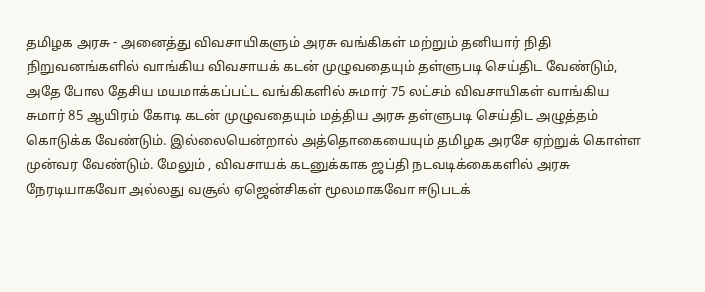தமிழக அரசு - அனைத்து விவசாயிகளும் அரசு வங்கிகள் மற்றும் தனியார் நிதி நிறுவனங்களில் வாங்கிய விவசாயக் கடன் முழுவதையும் தள்ளுபடி செய்திட வேண்டும், அதே போல தேசிய மயமாக்கப்பட்ட வங்கிகளில் சுமார் 75 லட்சம் விவசாயிகள் வாங்கிய சுமார் 85 ஆயிரம் கோடி கடன் முழுவதையும் மத்திய அரசு தள்ளுபடி செய்திட அழுத்தம் கொடுக்க வேண்டும். இல்லையென்றால் அத்தொகையையும் தமிழக அரசே ஏற்றுக் கொள்ள முன்வர வேண்டும். மேலும் , விவசாயக் கடனுக்காக ஜப்தி நடவடிக்கைகளில் அரசு நேரடியாகவோ அல்லது வசூல் ஏஜென்சிகள் மூலமாகவோ ஈடுபடக்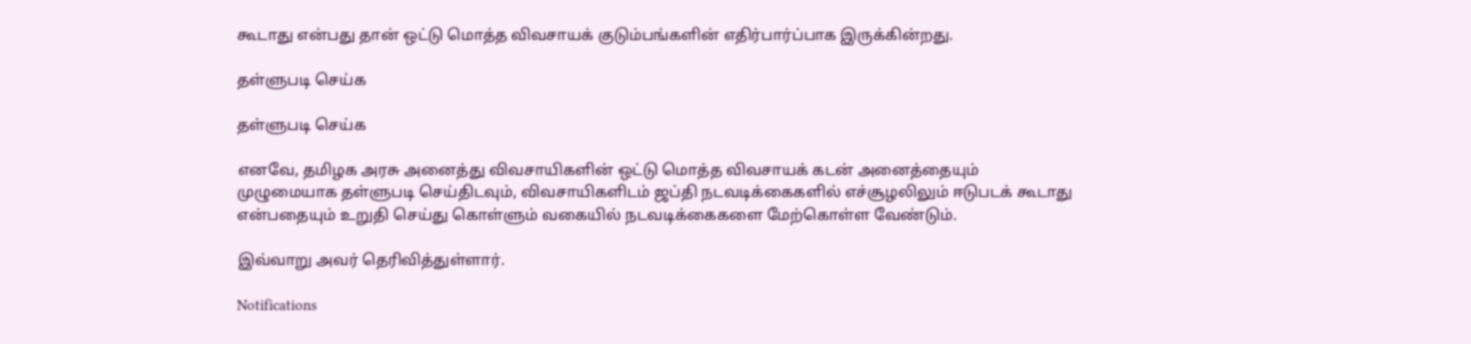கூடாது என்பது தான் ஒட்டு மொத்த விவசாயக் குடும்பங்களின் எதிர்பார்ப்பாக இருக்கின்றது.

தள்ளுபடி செய்க

தள்ளுபடி செய்க

எனவே, தமிழக அரசு அனைத்து விவசாயிகளின் ஒட்டு மொத்த விவசாயக் கடன் அனைத்தையும் முழுமையாக தள்ளுபடி செய்திடவும், விவசாயிகளிடம் ஜப்தி நடவடிக்கைகளில் எச்சூழலிலும் ஈடுபடக் கூடாது என்பதையும் உறுதி செய்து கொள்ளும் வகையில் நடவடிக்கைகளை மேற்கொள்ள வேண்டும்.

இவ்வாறு அவர் தெரிவித்துள்ளார்.

Notifications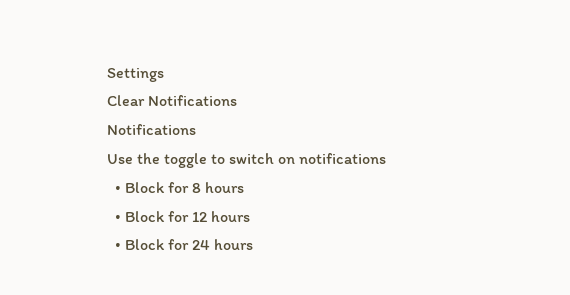Settings
Clear Notifications
Notifications
Use the toggle to switch on notifications
  • Block for 8 hours
  • Block for 12 hours
  • Block for 24 hours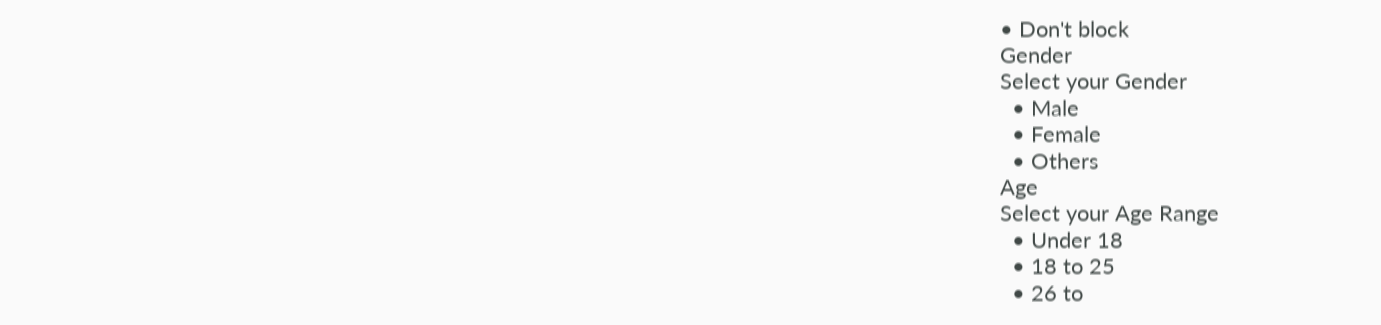• Don't block
Gender
Select your Gender
  • Male
  • Female
  • Others
Age
Select your Age Range
  • Under 18
  • 18 to 25
  • 26 to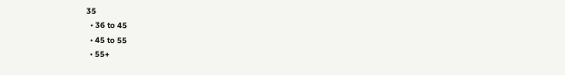35
  • 36 to 45
  • 45 to 55
  • 55+